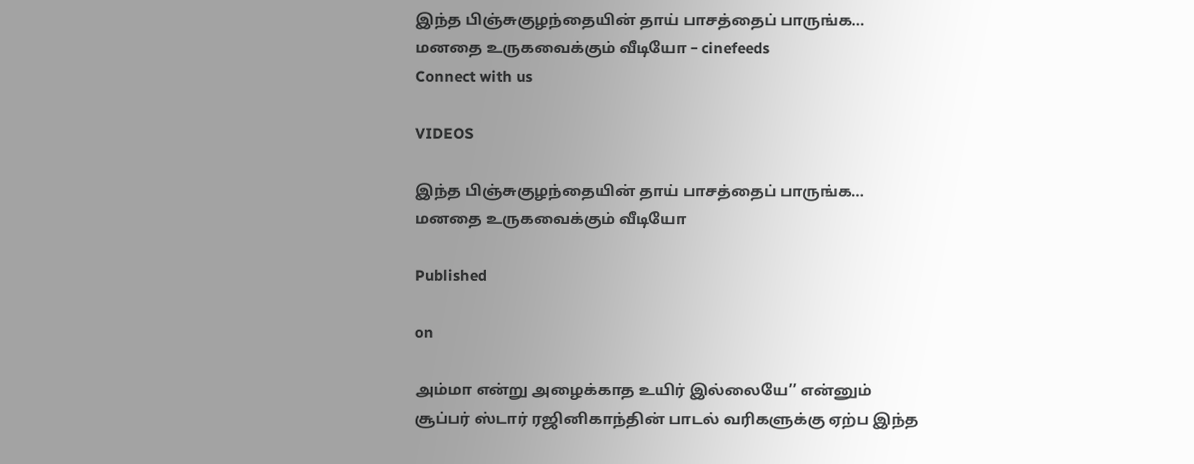இந்த பிஞ்சுகுழந்தையின் தாய் பாசத்தைப் பாருங்க… மனதை உருகவைக்கும் வீடியோ – cinefeeds
Connect with us

VIDEOS

இந்த பிஞ்சுகுழந்தையின் தாய் பாசத்தைப் பாருங்க… மனதை உருகவைக்கும் வீடியோ

Published

on

அம்மா என்று அழைக்காத உயிர் இல்லையே’’ என்னும் சூப்பர் ஸ்டார் ரஜினிகாந்தின் பாடல் வரிகளுக்கு ஏற்ப இந்த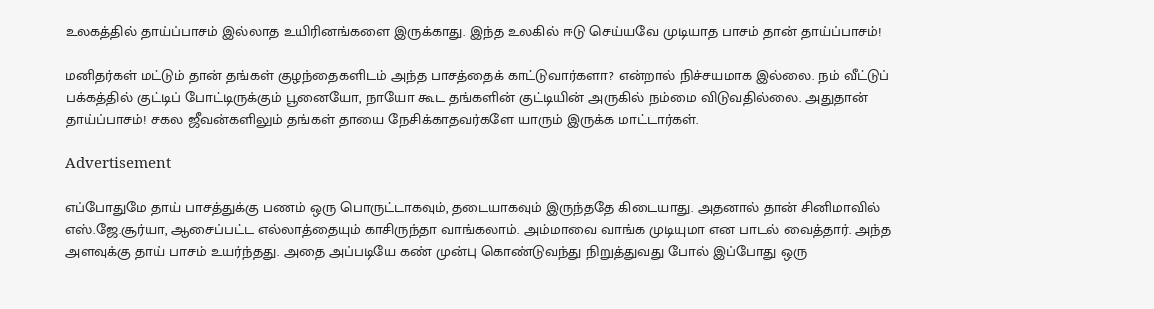உலகத்தில் தாய்ப்பாசம் இல்லாத உயிரினங்களை இருக்காது. இந்த உலகில் ஈடு செய்யவே முடியாத பாசம் தான் தாய்ப்பாசம்!

மனிதர்கள் மட்டும் தான் தங்கள் குழந்தைகளிடம் அந்த பாசத்தைக் காட்டுவார்களா? என்றால் நிச்சயமாக இல்லை. நம் வீட்டுப் பக்கத்தில் குட்டிப் போட்டிருக்கும் பூனையோ, நாயோ கூட தங்களின் குட்டியின் அருகில் நம்மை விடுவதில்லை. அதுதான் தாய்ப்பாசம்! சகல ஜீவன்களிலும் தங்கள் தாயை நேசிக்காதவர்களே யாரும் இருக்க மாட்டார்கள்.

Advertisement

எப்போதுமே தாய் பாசத்துக்கு பணம் ஒரு பொருட்டாகவும், தடையாகவும் இருந்ததே கிடையாது. அதனால் தான் சினிமாவில் எஸ்.ஜே.சூர்யா, ஆசைப்பட்ட எல்லாத்தையும் காசிருந்தா வாங்கலாம். அம்மாவை வாங்க முடியுமா என பாடல் வைத்தார். அந்த அளவுக்கு தாய் பாசம் உயர்ந்தது. அதை அப்படியே கண் முன்பு கொண்டுவந்து நிறுத்துவது போல் இப்போது ஒரு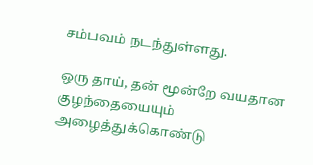சம்பவம் நடந்துள்ளது.

ஒரு தாய், தன் மூன்றே வயதான குழந்தையையும் அழைத்துக்கொண்டு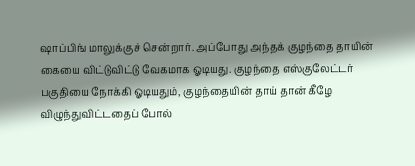ஷாப்பிங் மாலுக்குச் சென்றார். அப்போது அந்தக் குழந்தை தாயின் கையை விட்டுவிட்டு வேகமாக ஓடியது. குழந்தை எஸ்குலேட்டர் பகுதியை நோக்கி ஓடியதும், குழந்தையின் தாய் தான் கீழே விழுந்துவிட்டதைப் போல்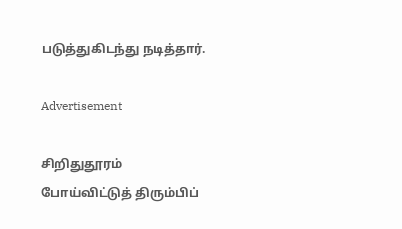படுத்துகிடந்து நடித்தார்.

Advertisement

சிறிதுதூரம் போய்விட்டுத் திரும்பிப்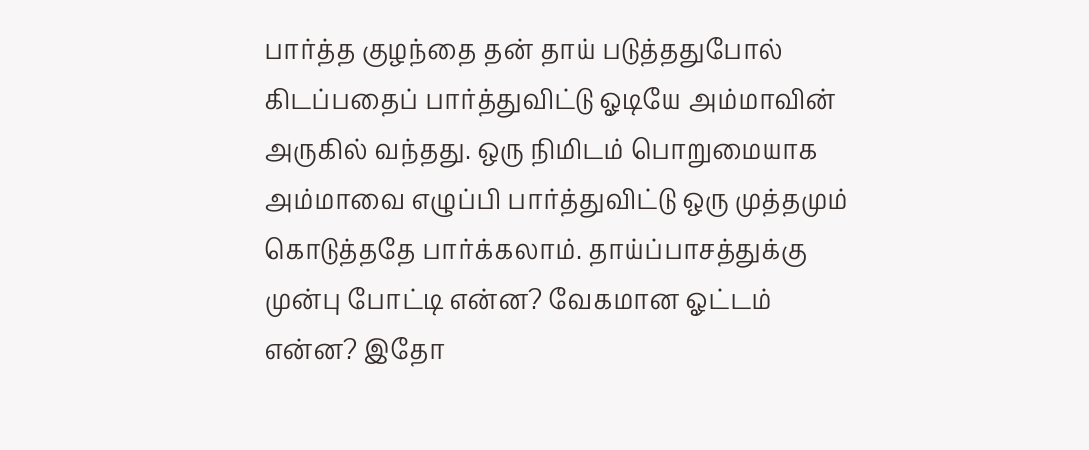பார்த்த குழந்தை தன் தாய் படுத்ததுபோல் கிடப்பதைப் பார்த்துவிட்டு ஓடியே அம்மாவின் அருகில் வந்தது. ஒரு நிமிடம் பொறுமையாக அம்மாவை எழுப்பி பார்த்துவிட்டு ஒரு முத்தமும் கொடுத்ததே பார்க்கலாம். தாய்ப்பாசத்துக்கு முன்பு போட்டி என்ன? வேகமான ஓட்டம் என்ன? இதோ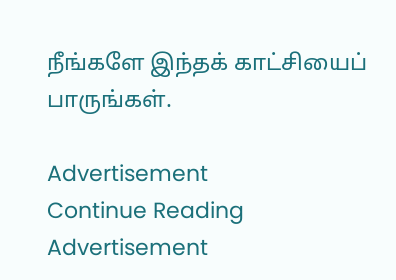நீங்களே இந்தக் காட்சியைப் பாருங்கள்.

Advertisement
Continue Reading
Advertisement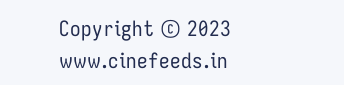Copyright © 2023 www.cinefeeds.in